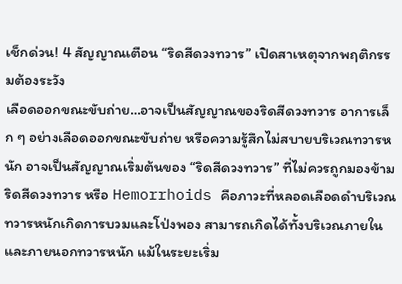เช็กด่วน! 4 สัญญาณเตือน “ริดสีดวงทวาร” เปิดสาเหตุจากพฤติกรรมต้องระวัง
เลือดออกขณะขับถ่าย…อาจเป็นสัญญาณของริดสีดวงทวาร อาการเล็ก ๆ อย่างเลือดออกขณะขับถ่าย หรือความรู้สึกไม่สบายบริเวณทวารหนัก อาจเป็นสัญญาณเริ่มต้นของ “ริดสีดวงทวาร” ที่ไม่ควรถูกมองข้าม
ริดสีดวงทวาร หรือ Hemorrhoids คือภาวะที่หลอดเลือดดำบริเวณทวารหนักเกิดการบวมและโป่งพอง สามารถเกิดได้ทั้งบริเวณภายในและภายนอกทวารหนัก แม้ในระยะเริ่ม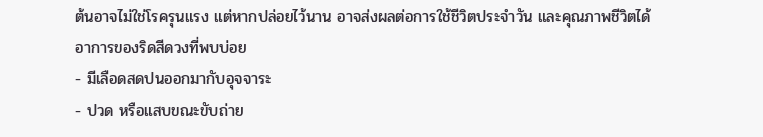ต้นอาจไม่ใช่โรครุนแรง แต่หากปล่อยไว้นาน อาจส่งผลต่อการใช้ชีวิตประจำวัน และคุณภาพชีวิตได้
อาการของริดสีดวงที่พบบ่อย
- มีเลือดสดปนออกมากับอุจจาระ
- ปวด หรือแสบขณะขับถ่าย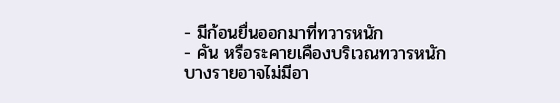- มีก้อนยื่นออกมาที่ทวารหนัก
- คัน หรือระคายเคืองบริเวณทวารหนัก
บางรายอาจไม่มีอา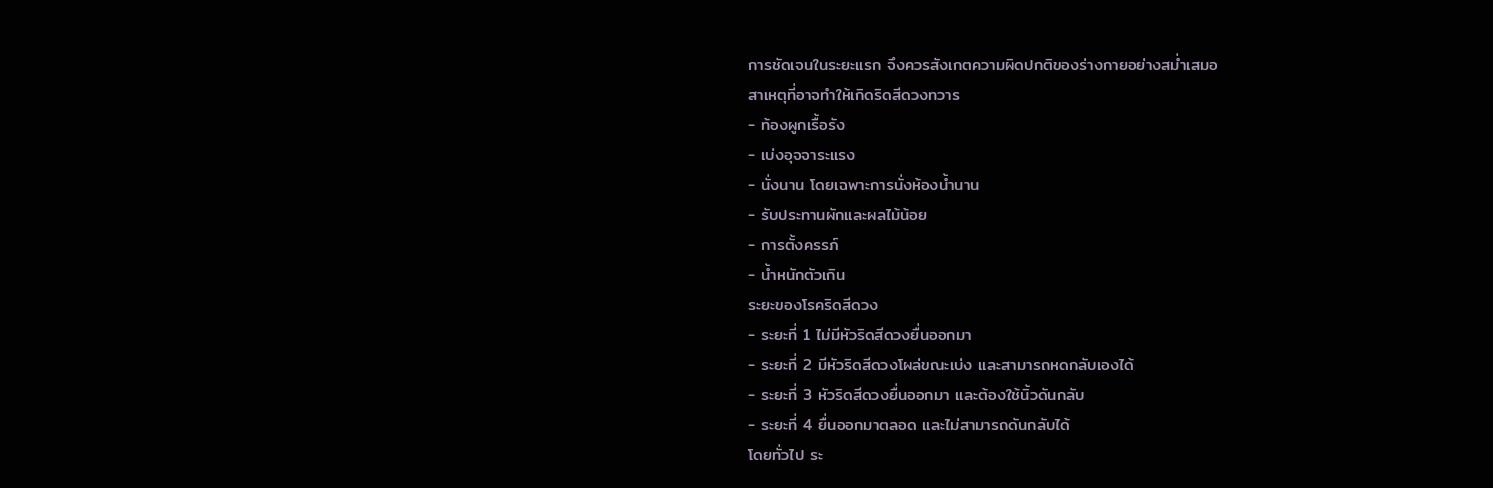การชัดเจนในระยะแรก จึงควรสังเกตความผิดปกติของร่างกายอย่างสม่ำเสมอ
สาเหตุที่อาจทำให้เกิดริดสีดวงทวาร
- ท้องผูกเรื้อรัง
- เบ่งอุจจาระแรง
- นั่งนาน โดยเฉพาะการนั่งห้องน้ำนาน
- รับประทานผักและผลไม้น้อย
- การตั้งครรภ์
- น้ำหนักตัวเกิน
ระยะของโรคริดสีดวง
- ระยะที่ 1 ไม่มีหัวริดสีดวงยื่นออกมา
- ระยะที่ 2 มีหัวริดสีดวงโผล่ขณะเบ่ง และสามารถหดกลับเองได้
- ระยะที่ 3 หัวริดสีดวงยื่นออกมา และต้องใช้นิ้วดันกลับ
- ระยะที่ 4 ยื่นออกมาตลอด และไม่สามารถดันกลับได้
โดยทั่วไป ระ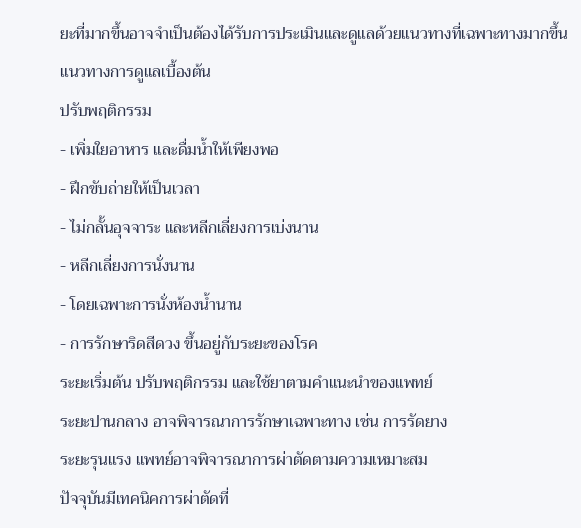ยะที่มากขึ้นอาจจำเป็นต้องได้รับการประเมินและดูแลด้วยแนวทางที่เฉพาะทางมากขึ้น
แนวทางการดูแลเบื้องต้น
ปรับพฤติกรรม
- เพิ่มใยอาหาร และดื่มน้ำให้เพียงพอ
- ฝึกขับถ่ายให้เป็นเวลา
- ไม่กลั้นอุจจาระ และหลีกเลี่ยงการเบ่งนาน
- หลีกเลี่ยงการนั่งนาน
- โดยเฉพาะการนั่งห้องน้ำนาน
- การรักษาริดสีดวง ขึ้นอยู่กับระยะของโรค
ระยะเริ่มต้น ปรับพฤติกรรม และใช้ยาตามคำแนะนำของแพทย์
ระยะปานกลาง อาจพิจารณาการรักษาเฉพาะทาง เช่น การรัดยาง
ระยะรุนแรง แพทย์อาจพิจารณาการผ่าตัดตามความเหมาะสม
ปัจจุบันมีเทคนิคการผ่าตัดที่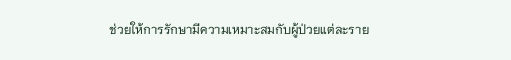ช่วยให้การรักษามีความเหมาะสมกับผู้ป่วยแต่ละราย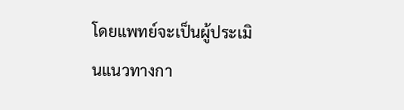โดยแพทย์จะเป็นผู้ประเมินแนวทางกา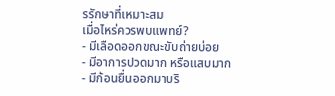รรักษาที่เหมาะสม
เมื่อไหร่ควรพบแพทย์?
- มีเลือดออกขณะขับถ่ายบ่อย
- มีอาการปวดมาก หรือแสบมาก
- มีก้อนยื่นออกมาบริ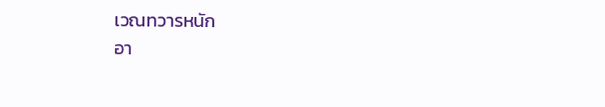เวณทวารหนัก
อา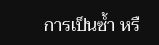การเป็นซ้ำ หรื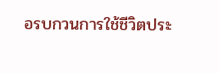อรบกวนการใช้ชีวิตประ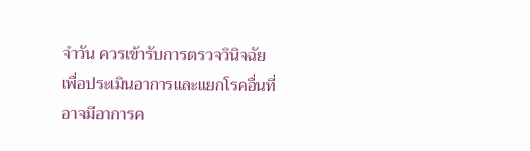จำวัน ควรเข้ารับการตรวจวินิจฉัย เพื่อประเมินอาการและแยกโรคอื่นที่อาจมีอาการค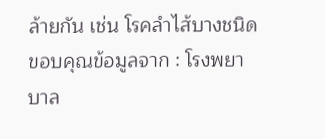ล้ายกัน เช่น โรคลำไส้บางชนิด
ขอบคุณข้อมูลจาก : โรงพยาบาล